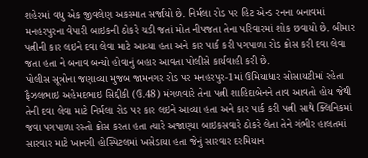શહેરમાં વધુ એક જીવલેણ અકસ્માત સર્જાયો છે. નિર્મલા રોડ પર હિટ એન્ડ રનના બનાવમાં મનહરપુરના વેપારી બાઇકની ઠોકરે ચડી જતાં મોત નીપજતા તેના પરિવારમાં શોક છવાયો છે. બીમાર પત્નીની કાર લઇને દવા લેવા માટે આવ્યા હતા અને કાર પાર્ક કરી પગપાળા રોડ ક્રોસ કરી દવા લેવા જતા હતા ને બનાવ બન્યો હોવાનું બહાર આવતા પોલીસે કાર્યવાહી કરી છે.
પોલીસ સૂત્રોના જણાવ્યા મુજબ જામનગર રોડ પર મનહરપુર-1માં ઉમિયાધાર સોસાયટીમાં રહેતા ફૈઝલભાઇ અહેમદભાઇ સિદ્દીકી (ઉ.48) મંગળવારે તેના પત્ની શાહિદાબેનને તાવ આવતો હોય જેથી તેની દવા લેવા માટે નિર્મલા રોડ પર કાર લઇને આવ્યા હતા અને કાર પાર્ક કરી પત્ની સાથે ક્લિનિકમાં જવા પગપાળા રસ્તો ક્રોસ કરતા હતા ત્યારે અજાણ્યા બાઇકસવારે ઠોકરે લેતા તેને ગંભીર હાલતમાં સારવાર માટે ખાનગી હોસ્પિટલમાં ખસેડાયા હતા જેનું સારવાર દરમિયાન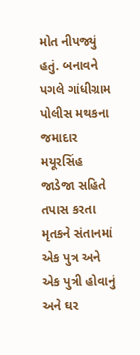મોત નીપજ્યું હતું. બનાવને પગલે ગાંધીગ્રામ પોલીસ મથકના જમાદાર મયૂરસિંહ જાડેજા સહિતે તપાસ કરતા મૃતકને સંતાનમાં એક પુત્ર અને એક પુત્રી હોવાનું અને ઘર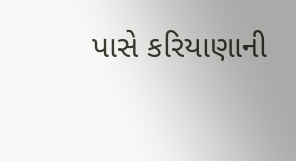પાસે કરિયાણાની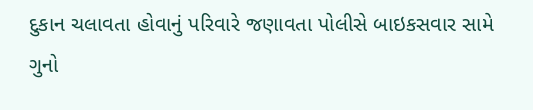દુકાન ચલાવતા હોવાનું પરિવારે જણાવતા પોલીસે બાઇકસવાર સામે ગુનો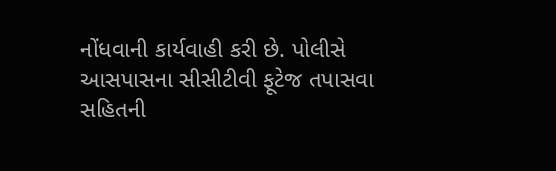નોંધવાની કાર્યવાહી કરી છે. પોલીસે આસપાસના સીસીટીવી ફૂટેજ તપાસવા સહિતની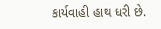કાર્યવાહી હાથ ધરી છે.